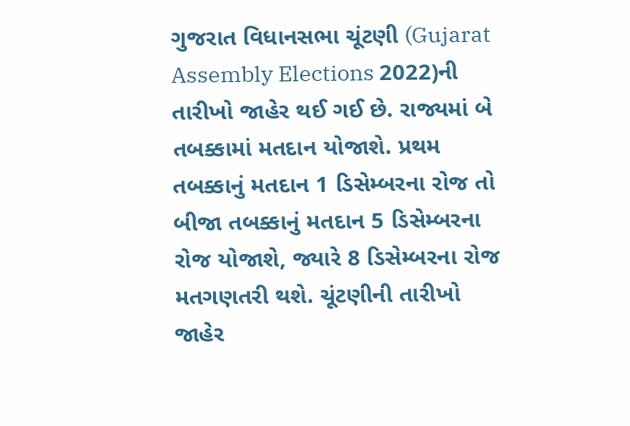ગુજરાત વિધાનસભા ચૂંટણી (Gujarat Assembly Elections 2022)ની તારીખો જાહેર થઈ ગઈ છે. રાજ્યમાં બે તબક્કામાં મતદાન યોજાશે. પ્રથમ તબક્કાનું મતદાન 1 ડિસેમ્બરના રોજ તો બીજા તબક્કાનું મતદાન 5 ડિસેમ્બરના રોજ યોજાશે, જ્યારે 8 ડિસેમ્બરના રોજ મતગણતરી થશે. ચૂંટણીની તારીખો જાહેર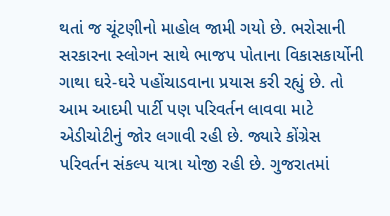થતાં જ ચૂંટણીનો માહોલ જામી ગયો છે. ભરોસાની સરકારના સ્લોગન સાથે ભાજપ પોતાના વિકાસકાર્યોની ગાથા ઘરે-ઘરે પહોંચાડવાના પ્રયાસ કરી રહ્યું છે. તો આમ આદમી પાર્ટી પણ પરિવર્તન લાવવા માટે એડીચોટીનું જોર લગાવી રહી છે. જ્યારે કોંગ્રેસ પરિવર્તન સંકલ્પ યાત્રા યોજી રહી છે. ગુજરાતમાં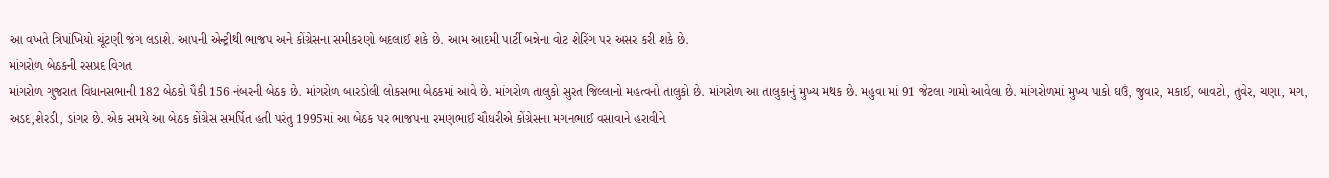આ વખતે ત્રિપાંખિયો ચૂંટણી જંગ લડાશે. આપની એન્ટ્રીથી ભાજપ અને કોંગ્રેસના સમીકરણો બદલાઈ શકે છે. આમ આદમી પાર્ટી બન્નેના વોટ શેરિંગ પર અસર કરી શકે છે.
માંગરોળ બેઠકની રસપ્રદ વિગત
માંગરોળ ગુજરાત વિધાનસભાની 182 બેઠકો પૈકી 156 નંબરની બેઠક છે. માંગરોળ બારડોલી લોકસભા બેઠકમાં આવે છે. માંગરોળ તાલુકો સુરત જિલ્લાનો મહત્વનો તાલુકો છે. માંગરોળ આ તાલુકાનું મુખ્ય મથક છે. મહુવા માં 91 જેટલા ગામો આવેલા છે. માંગરોળમાં મુખ્ય પાકો ઘઉં, જુવાર, મકાઈ, બાવટો, તુવેર, ચણા, મગ, અડદ,શેરડી, ડાંગર છે. એક સમયે આ બેઠક કોંગ્રેસ સમર્પિત હતી પરંતુ 1995માં આ બેઠક પર ભાજપના રમણભાઈ ચૌધરીએ કોંગ્રેસના મગનભાઈ વસાવાને હરાવીને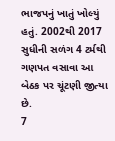ભાજપનું ખાતું ખોલ્યું હતું. 2002થી 2017 સુધીની સળંગ 4 ટર્મથી ગણપત વસાવા આ બેઠક પર ચૂંટણી જીત્યા છે.
7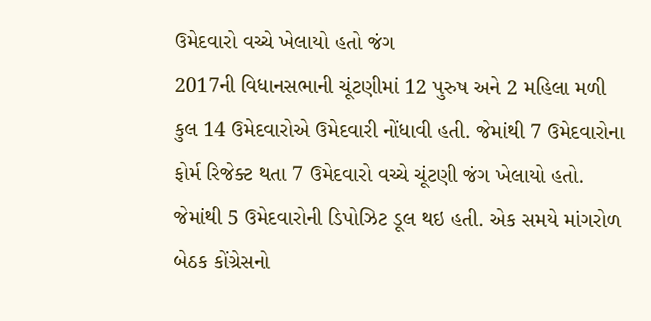ઉમેદવારો વચ્ચે ખેલાયો હતો જંગ
2017ની વિધાનસભાની ચૂંટણીમાં 12 પુરુષ અને 2 મહિલા મળી કુલ 14 ઉમેદવારોએ ઉમેદવારી નોંધાવી હતી. જેમાંથી 7 ઉમેદવારોના ફોર્મ રિજેક્ટ થતા 7 ઉમેદવારો વચ્ચે ચૂંટણી જંગ ખેલાયો હતો. જેમાંથી 5 ઉમેદવારોની ડિપોઝિટ ડૂલ થઇ હતી. એક સમયે માંગરોળ બેઠક કોંગ્રેસનો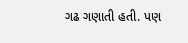ગઢ ગણાતી હતી. પણ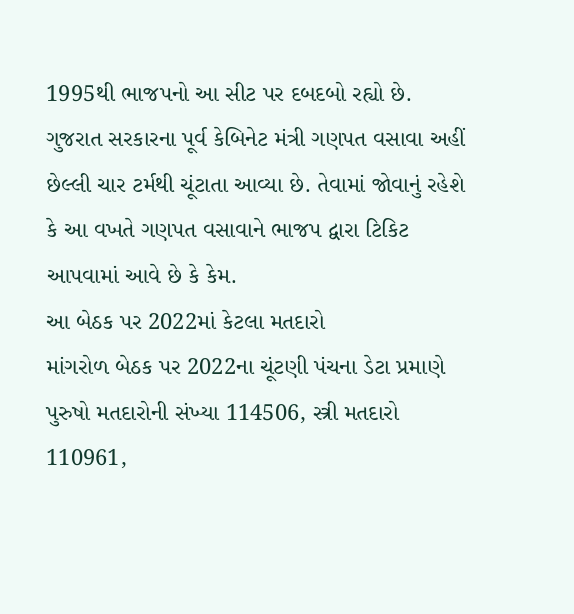1995થી ભાજપનો આ સીટ પર દબદબો રહ્યો છે. ગુજરાત સરકારના પૂર્વ કેબિનેટ મંત્રી ગણપત વસાવા અહીં છેલ્લી ચાર ટર્મથી ચૂંટાતા આવ્યા છે. તેવામાં જોવાનું રહેશે કે આ વખતે ગણપત વસાવાને ભાજપ દ્વારા ટિકિટ આપવામાં આવે છે કે કેમ.
આ બેઠક પર 2022માં કેટલા મતદારો
માંગરોળ બેઠક પર 2022ના ચૂંટણી પંચના ડેટા પ્રમાણે પુરુષો મતદારોની સંખ્યા 114506, સ્ત્રી મતદારો 110961,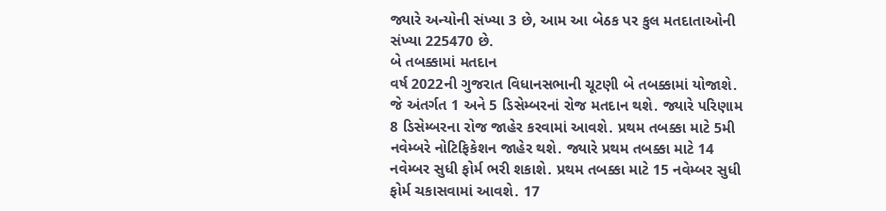જ્યારે અન્યોની સંખ્યા 3 છે, આમ આ બેઠક પર કુલ મતદાતાઓની સંખ્યા 225470 છે.
બે તબક્કામાં મતદાન
વર્ષ 2022ની ગુજરાત વિધાનસભાની ચૂટણી બે તબક્કામાં યોજાશે. જે અંતર્ગત 1 અને 5 ડિસેમ્બરનાં રોજ મતદાન થશે. જ્યારે પરિણામ 8 ડિસેમ્બરના રોજ જાહેર કરવામાં આવશે. પ્રથમ તબક્કા માટે 5મી નવેમ્બરે નોટિફિકેશન જાહેર થશે. જ્યારે પ્રથમ તબક્કા માટે 14 નવેમ્બર સુધી ફોર્મ ભરી શકાશે. પ્રથમ તબક્કા માટે 15 નવેમ્બર સુધી ફોર્મ ચકાસવામાં આવશે. 17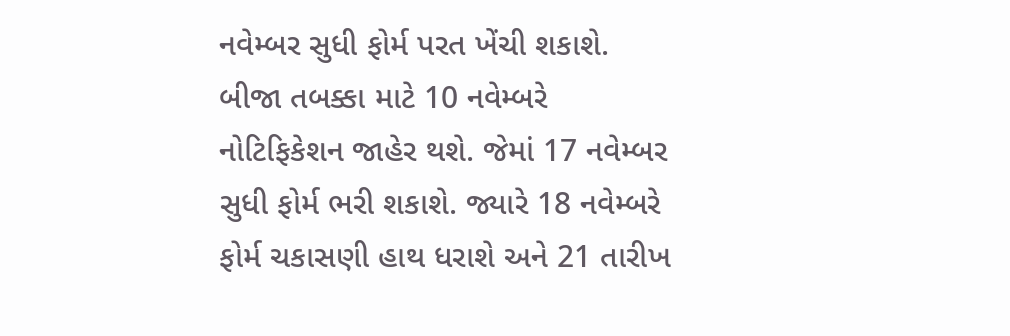નવેમ્બર સુધી ફોર્મ પરત ખેંચી શકાશે. બીજા તબક્કા માટે 10 નવેમ્બરે નોટિફિકેશન જાહેર થશે. જેમાં 17 નવેમ્બર સુધી ફોર્મ ભરી શકાશે. જ્યારે 18 નવેમ્બરે ફોર્મ ચકાસણી હાથ ધરાશે અને 21 તારીખ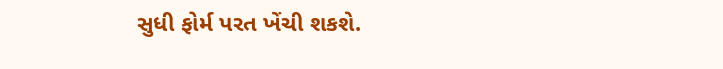સુધી ફોર્મ પરત ખેંચી શકશે.